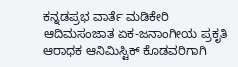ಕನ್ನಡಪ್ರಭ ವಾರ್ತೆ ಮಡಿಕೇರಿ
ಆದಿಮಸಂಜಾತ ಏಕ-ಜನಾಂಗೀಯ ಪ್ರಕೃತಿ ಆರಾಧಕ ಆನಿಮಿಸ್ಟಿಕ್ ಕೊಡವರಿಗಾಗಿ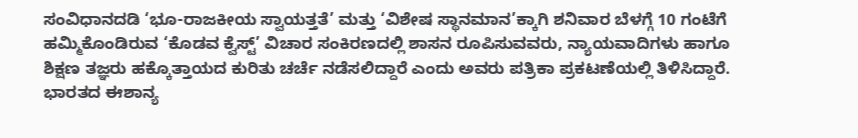ಸಂವಿಧಾನದಡಿ ‘ಭೂ-ರಾಜಕೀಯ ಸ್ವಾಯತ್ತತೆ’ ಮತ್ತು ‘ವಿಶೇಷ ಸ್ಥಾನಮಾನ’ಕ್ಕಾಗಿ ಶನಿವಾರ ಬೆಳಗ್ಗೆ 10 ಗಂಟೆಗೆ ಹಮ್ಮಿಕೊಂಡಿರುವ ‘ಕೊಡವ ಕ್ವೆಸ್ಟ್’ ವಿಚಾರ ಸಂಕಿರಣದಲ್ಲಿ ಶಾಸನ ರೂಪಿಸುವವರು, ನ್ಯಾಯವಾದಿಗಳು ಹಾಗೂ ಶಿಕ್ಷಣ ತಜ್ಞರು ಹಕ್ಕೊತ್ತಾಯದ ಕುರಿತು ಚರ್ಚೆ ನಡೆಸಲಿದ್ದಾರೆ ಎಂದು ಅವರು ಪತ್ರಿಕಾ ಪ್ರಕಟಣೆಯಲ್ಲಿ ತಿಳಿಸಿದ್ದಾರೆ.
ಭಾರತದ ಈಶಾನ್ಯ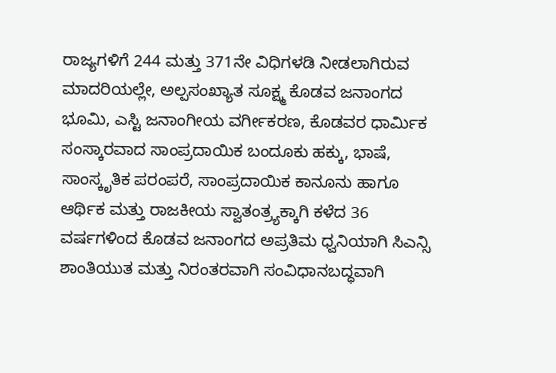ರಾಜ್ಯಗಳಿಗೆ 244 ಮತ್ತು 371ನೇ ವಿಧಿಗಳಡಿ ನೀಡಲಾಗಿರುವ ಮಾದರಿಯಲ್ಲೇ, ಅಲ್ಪಸಂಖ್ಯಾತ ಸೂಕ್ಷ್ಮ ಕೊಡವ ಜನಾಂಗದ ಭೂಮಿ, ಎಸ್ಟಿ ಜನಾಂಗೀಯ ವರ್ಗೀಕರಣ, ಕೊಡವರ ಧಾರ್ಮಿಕ ಸಂಸ್ಕಾರವಾದ ಸಾಂಪ್ರದಾಯಿಕ ಬಂದೂಕು ಹಕ್ಕು, ಭಾಷೆ, ಸಾಂಸ್ಕೃತಿಕ ಪರಂಪರೆ, ಸಾಂಪ್ರದಾಯಿಕ ಕಾನೂನು ಹಾಗೂ ಆರ್ಥಿಕ ಮತ್ತು ರಾಜಕೀಯ ಸ್ವಾತಂತ್ರ್ಯಕ್ಕಾಗಿ ಕಳೆದ 36 ವರ್ಷಗಳಿಂದ ಕೊಡವ ಜನಾಂಗದ ಅಪ್ರತಿಮ ಧ್ವನಿಯಾಗಿ ಸಿಎನ್ಸಿ ಶಾಂತಿಯುತ ಮತ್ತು ನಿರಂತರವಾಗಿ ಸಂವಿಧಾನಬದ್ಧವಾಗಿ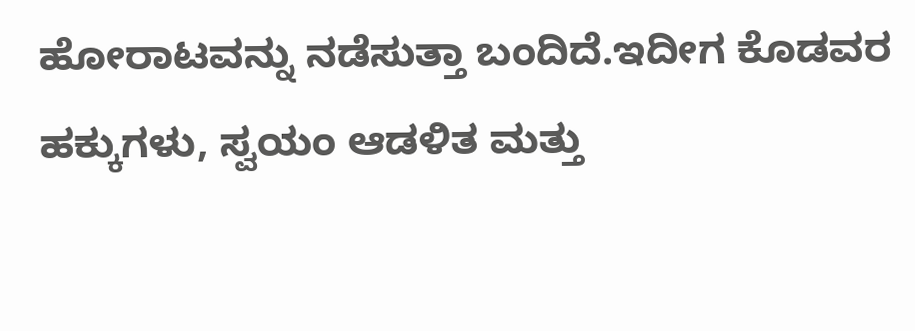ಹೋರಾಟವನ್ನು ನಡೆಸುತ್ತಾ ಬಂದಿದೆ.ಇದೀಗ ಕೊಡವರ ಹಕ್ಕುಗಳು, ಸ್ವಯಂ ಆಡಳಿತ ಮತ್ತು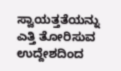ಸ್ವಾಯತ್ತತೆಯನ್ನು ಎತ್ತಿ ತೋರಿಸುವ ಉದ್ದೇಶದಿಂದ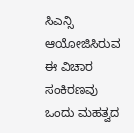ಸಿಎನ್ಸಿ ಆಯೋಜಿಸಿರುವ ಈ ವಿಚಾರ ಸಂಕಿರಣವು ಒಂದು ಮಹತ್ವದ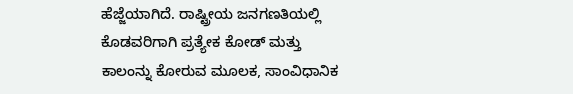ಹೆಜ್ಜೆಯಾಗಿದೆ. ರಾಷ್ಟ್ರೀಯ ಜನಗಣತಿಯಲ್ಲಿ ಕೊಡವರಿಗಾಗಿ ಪ್ರತ್ಯೇಕ ಕೋಡ್ ಮತ್ತು ಕಾಲಂನ್ನು ಕೋರುವ ಮೂಲಕ, ಸಾಂವಿಧಾನಿಕ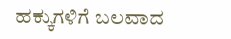ಹಕ್ಕುಗಳಿಗೆ ಬಲವಾದ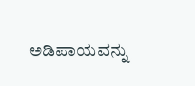ಅಡಿಪಾಯವನ್ನು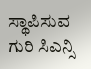ಸ್ಥಾಪಿಸುವ ಗುರಿ ಸಿಎನ್ಸಿ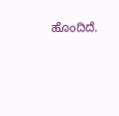ಹೊಂದಿದೆ.